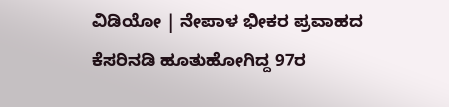ವಿಡಿಯೋ | ನೇಪಾಳ ಭೀಕರ ಪ್ರವಾಹದ ಕೆಸರಿನಡಿ ಹೂತುಹೋಗಿದ್ದ 97ರ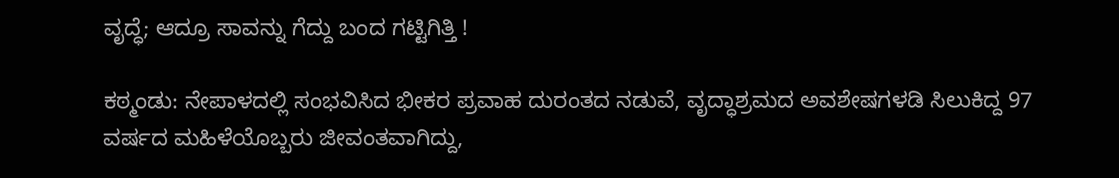ವೃದ್ಧೆ; ಆದ್ರೂ ಸಾವನ್ನು ಗೆದ್ದು ಬಂದ ಗಟ್ಟಿಗಿತ್ತಿ !

ಕಠ್ಮಂಡು: ನೇಪಾಳದಲ್ಲಿ ಸಂಭವಿಸಿದ ಭೀಕರ ಪ್ರವಾಹ ದುರಂತದ ನಡುವೆ, ವೃದ್ಧಾಶ್ರಮದ ಅವಶೇಷಗಳಡಿ ಸಿಲುಕಿದ್ದ 97 ವರ್ಷದ ಮಹಿಳೆಯೊಬ್ಬರು ಜೀವಂತವಾಗಿದ್ದು,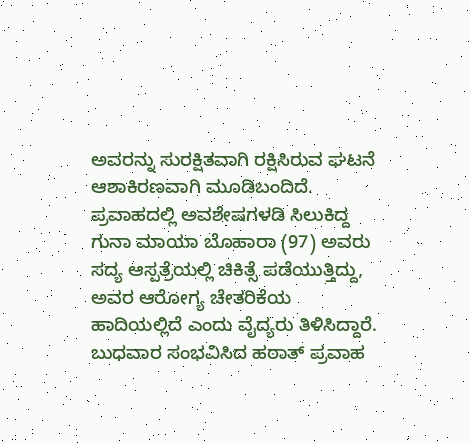ಅವರನ್ನು ಸುರಕ್ಷಿತವಾಗಿ ರಕ್ಷಿಸಿರುವ ಘಟನೆ ಆಶಾಕಿರಣವಾಗಿ ಮೂಡಿಬಂದಿದೆ.
ಪ್ರವಾಹದಲ್ಲಿ ಅವಶೇಷಗಳಡಿ ಸಿಲುಕಿದ್ದ ಗುನಾ ಮಾಯಾ ಬೊಹಾರಾ (97) ಅವರು ಸದ್ಯ ಆಸ್ಪತ್ರೆಯಲ್ಲಿ ಚಿಕಿತ್ಸೆ ಪಡೆಯುತ್ತಿದ್ದು, ಅವರ ಆರೋಗ್ಯ ಚೇತರಿಕೆಯ ಹಾದಿಯಲ್ಲಿದೆ ಎಂದು ವೈದ್ಯರು ತಿಳಿಸಿದ್ದಾರೆ.
ಬುಧವಾರ ಸಂಭವಿಸಿದ ಹಠಾತ್ ಪ್ರವಾಹ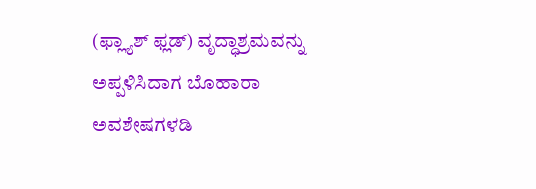(ಫ್ಲ್ಯಾಶ್ ಫ್ಲಡ್) ವೃದ್ಧಾಶ್ರಮವನ್ನು ಅಪ್ಪಳಿಸಿದಾಗ ಬೊಹಾರಾ ಅವಶೇಷಗಳಡಿ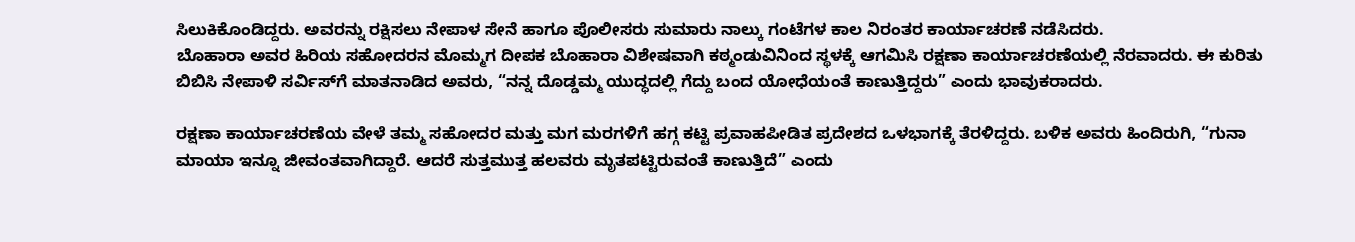ಸಿಲುಕಿಕೊಂಡಿದ್ದರು. ಅವರನ್ನು ರಕ್ಷಿಸಲು ನೇಪಾಳ ಸೇನೆ ಹಾಗೂ ಪೊಲೀಸರು ಸುಮಾರು ನಾಲ್ಕು ಗಂಟೆಗಳ ಕಾಲ ನಿರಂತರ ಕಾರ್ಯಾಚರಣೆ ನಡೆಸಿದರು.
ಬೊಹಾರಾ ಅವರ ಹಿರಿಯ ಸಹೋದರನ ಮೊಮ್ಮಗ ದೀಪಕ ಬೊಹಾರಾ ವಿಶೇಷವಾಗಿ ಕಠ್ಮಂಡುವಿನಿಂದ ಸ್ಥಳಕ್ಕೆ ಆಗಮಿಸಿ ರಕ್ಷಣಾ ಕಾರ್ಯಾಚರಣೆಯಲ್ಲಿ ನೆರವಾದರು. ಈ ಕುರಿತು ಬಿಬಿಸಿ ನೇಪಾಳಿ ಸರ್ವಿಸ್‌ಗೆ ಮಾತನಾಡಿದ ಅವರು, “ನನ್ನ ದೊಡ್ಡಮ್ಮ ಯುದ್ಧದಲ್ಲಿ ಗೆದ್ದು ಬಂದ ಯೋಧೆಯಂತೆ ಕಾಣುತ್ತಿದ್ದರು” ಎಂದು ಭಾವುಕರಾದರು.

ರಕ್ಷಣಾ ಕಾರ್ಯಾಚರಣೆಯ ವೇಳೆ ತಮ್ಮ ಸಹೋದರ ಮತ್ತು ಮಗ ಮರಗಳಿಗೆ ಹಗ್ಗ ಕಟ್ಟಿ ಪ್ರವಾಹಪೀಡಿತ ಪ್ರದೇಶದ ಒಳಭಾಗಕ್ಕೆ ತೆರಳಿದ್ದರು. ಬಳಿಕ ಅವರು ಹಿಂದಿರುಗಿ, “ಗುನಾ ಮಾಯಾ ಇನ್ನೂ ಜೀವಂತವಾಗಿದ್ದಾರೆ. ಆದರೆ ಸುತ್ತಮುತ್ತ ಹಲವರು ಮೃತಪಟ್ಟಿರುವಂತೆ ಕಾಣುತ್ತಿದೆ” ಎಂದು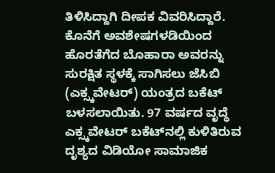ತಿಳಿಸಿದ್ದಾಗಿ ದೀಪಕ ವಿವರಿಸಿದ್ದಾರೆ.
ಕೊನೆಗೆ ಅವಶೇಷಗಳಡಿಯಿಂದ ಹೊರತೆಗೆದ ಬೊಹಾರಾ ಅವರನ್ನು ಸುರಕ್ಷಿತ ಸ್ಥಳಕ್ಕೆ ಸಾಗಿಸಲು ಜೆಸಿಬಿ (ಎಕ್ಸ್ಕವೇಟರ್) ಯಂತ್ರದ ಬಕೆಟ್ ಬಳಸಲಾಯಿತು. 97 ವರ್ಷದ ವೃದ್ಧೆ ಎಕ್ಸ್ಕವೇಟರ್ ಬಕೆಟ್‌ನಲ್ಲಿ ಕುಳಿತಿರುವ ದೃಶ್ಯದ ವಿಡಿಯೋ ಸಾಮಾಜಿಕ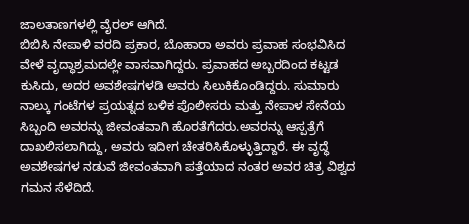ಜಾಲತಾಣಗಳಲ್ಲಿ ವೈರಲ್ ಆಗಿದೆ.
ಬಿಬಿಸಿ ನೇಪಾಳಿ ವರದಿ ಪ್ರಕಾರ, ಬೊಹಾರಾ ಅವರು ಪ್ರವಾಹ ಸಂಭವಿಸಿದ ವೇಳೆ ವೃದ್ಧಾಶ್ರಮದಲ್ಲೇ ವಾಸವಾಗಿದ್ದರು. ಪ್ರವಾಹದ ಅಬ್ಬರದಿಂದ ಕಟ್ಟಡ ಕುಸಿದು, ಅದರ ಅವಶೇಷಗಳಡಿ ಅವರು ಸಿಲುಕಿಕೊಂಡಿದ್ದರು. ಸುಮಾರು ನಾಲ್ಕು ಗಂಟೆಗಳ ಪ್ರಯತ್ನದ ಬಳಿಕ ಪೊಲೀಸರು ಮತ್ತು ನೇಪಾಳ ಸೇನೆಯ ಸಿಬ್ಬಂದಿ ಅವರನ್ನು ಜೀವಂತವಾಗಿ ಹೊರತೆಗೆದರು.ಅವರನ್ನು ಆಸ್ಪತ್ರೆಗೆ ದಾಖಲಿಸಲಾಗಿದ್ದು, ಅವರು ಇದೀಗ ಚೇತರಿಸಿಕೊಳ್ಳುತ್ತಿದ್ದಾರೆ. ಈ ವೃದ್ಧೆ ಅವಶೇಷಗಳ ನಡುವೆ ಜೀವಂತವಾಗಿ ಪತ್ತೆಯಾದ ನಂತರ ಅವರ ಚಿತ್ರ ವಿಶ್ವದ ಗಮನ ಸೆಳೆದಿದೆ.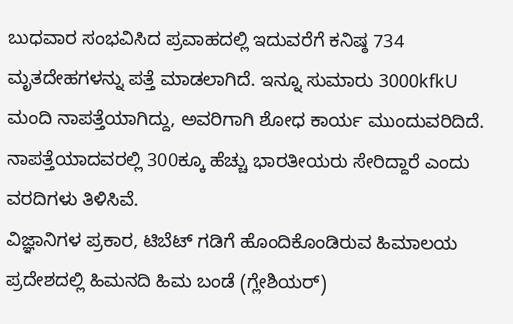ಬುಧವಾರ ಸಂಭವಿಸಿದ ಪ್ರವಾಹದಲ್ಲಿ ಇದುವರೆಗೆ ಕನಿಷ್ಠ 734 ಮೃತದೇಹಗಳನ್ನು ಪತ್ತೆ ಮಾಡಲಾಗಿದೆ. ಇನ್ನೂ ಸುಮಾರು 3000kfkU ಮಂದಿ ನಾಪತ್ತೆಯಾಗಿದ್ದು, ಅವರಿಗಾಗಿ ಶೋಧ ಕಾರ್ಯ ಮುಂದುವರಿದಿದೆ. ನಾಪತ್ತೆಯಾದವರಲ್ಲಿ 300ಕ್ಕೂ ಹೆಚ್ಚು ಭಾರತೀಯರು ಸೇರಿದ್ದಾರೆ ಎಂದು ವರದಿಗಳು ತಿಳಿಸಿವೆ.
ವಿಜ್ಞಾನಿಗಳ ಪ್ರಕಾರ, ಟಿಬೆಟ್ ಗಡಿಗೆ ಹೊಂದಿಕೊಂಡಿರುವ ಹಿಮಾಲಯ ಪ್ರದೇಶದಲ್ಲಿ ಹಿಮನದಿ ಹಿಮ ಬಂಡೆ (ಗ್ಲೇಶಿಯರ್)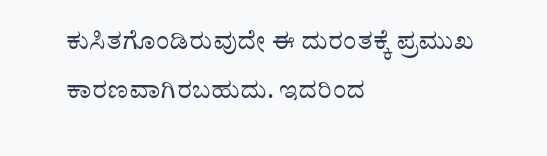ಕುಸಿತಗೊಂಡಿರುವುದೇ ಈ ದುರಂತಕ್ಕೆ ಪ್ರಮುಖ ಕಾರಣವಾಗಿರಬಹುದು. ಇದರಿಂದ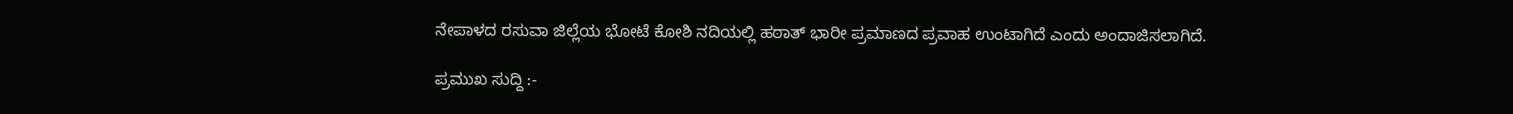ನೇಪಾಳದ ರಸುವಾ ಜಿಲ್ಲೆಯ ಭೋಟೆ ಕೋಶಿ ನದಿಯಲ್ಲಿ ಹಠಾತ್‌ ಭಾರೀ ಪ್ರಮಾಣದ ಪ್ರವಾಹ ಉಂಟಾಗಿದೆ ಎಂದು ಅಂದಾಜಿಸಲಾಗಿದೆ.

ಪ್ರಮುಖ ಸುದ್ದಿ :-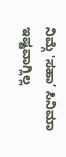ನಿಮ್ಗೆ 'ಸಹಾ’ ಸಿನಿಮಾ ಇಷ್ಟವಾಗ್ಲಿಲ್ಲ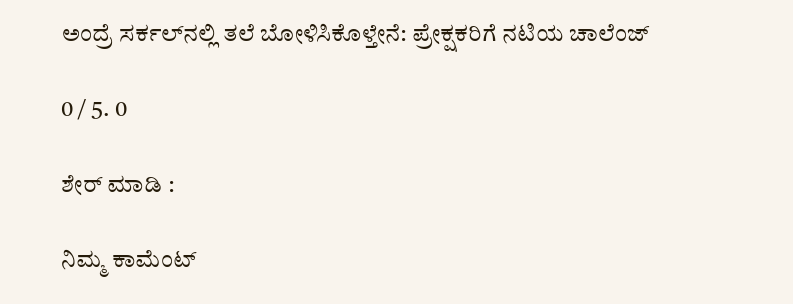ಅಂದ್ರೆ ಸರ್ಕಲ್‌ನಲ್ಲಿ ತಲೆ ಬೋಳಿಸಿಕೊಳ್ತೇನೆ: ಪ್ರೇಕ್ಷಕರಿಗೆ ನಟಿಯ ಚಾಲೆಂಜ್

0 / 5. 0

ಶೇರ್ ಮಾಡಿ :

ನಿಮ್ಮ ಕಾಮೆಂಟ್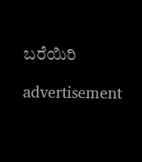ಬರೆಯಿರಿ

advertisement